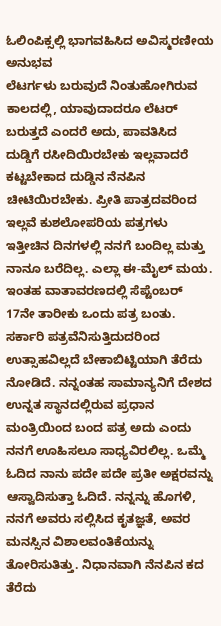ಓಲಿಂಪಿಕ್ಸಲ್ಲಿ ಭಾಗವಹಿಸಿದ ಅವಿಸ್ಮರಣೀಯ ಅನುಭವ
ಲೆಟರ್ಗಳು ಬರುವುದೆ ನಿಂತುಹೋಗಿರುವ ಕಾಲದಲ್ಲಿ, ಯಾವುದಾದರೂ ಲೆಟರ್ ಬರುತ್ತದೆ ಎಂದರೆ ಅದು, ಪಾವತಿಸಿದ ದುಡ್ಡಿಗೆ ರಸೀದಿಯಿರಬೇಕು ಇಲ್ಲವಾದರೆ ಕಟ್ಟಬೇಕಾದ ದುಡ್ಡಿನ ನೆನಪಿನ ಚೀಟಿಯಿರಬೇಕು. ಪ್ರೀತಿ ಪಾತ್ರದವರಿಂದ ಇಲ್ಲವೆ ಕುಶಲೋಪರಿಯ ಪತ್ರಗಳು ಇತ್ತೀಚಿನ ದಿನಗಳಲ್ಲಿ ನನಗೆ ಬಂದಿಲ್ಲ ಮತ್ತು ನಾನೂ ಬರೆದಿಲ್ಲ. ಎಲ್ಲಾ ಈ-ಮೈಲ್ ಮಯ. ಇಂತಹ ವಾತಾವರಣದಲ್ಲಿ ಸೆಪ್ಟೆಂಬರ್ 17ನೇ ತಾರೀಕು ಒಂದು ಪತ್ರ ಬಂತು. ಸರ್ಕಾರಿ ಪತ್ರವೆನಿಸುತ್ತಿದುದರಿಂದ ಉತ್ಸಾಹವಿಲ್ಲದೆ ಬೇಕಾಬಿಟ್ಟಿಯಾಗಿ ತೆರೆದು ನೋಡಿದೆ. ನನ್ನಂತಹ ಸಾಮಾನ್ಯನಿಗೆ ದೇಶದ ಉನ್ನತ ಸ್ಥಾನದಲ್ಲಿರುವ ಪ್ರಧಾನ ಮಂತ್ರಿಯಿಂದ ಬಂದ ಪತ್ರ ಅದು ಎಂದು ನನಗೆ ಊಹಿಸಲೂ ಸಾಧ್ಯವಿರಲಿಲ್ಲ. ಒಮ್ಮೆ ಓದಿದ ನಾನು ಪದೇ ಪದೇ ಪ್ರತೀ ಅಕ್ಷರವನ್ನು ಆಸ್ವಾದಿಸುತ್ತಾ ಓದಿದೆ. ನನ್ನನ್ನು ಹೊಗಳಿ, ನನಗೆ ಅವರು ಸಲ್ಲಿಸಿದ ಕೃತಜ್ಞತೆ, ಅವರ ಮನಸ್ಸಿನ ವಿಶಾಲವಂತಿಕೆಯನ್ನು ತೋರಿಸುತಿತ್ತು. ನಿಧಾನವಾಗಿ ನೆನಪಿನ ಕದ ತೆರೆದು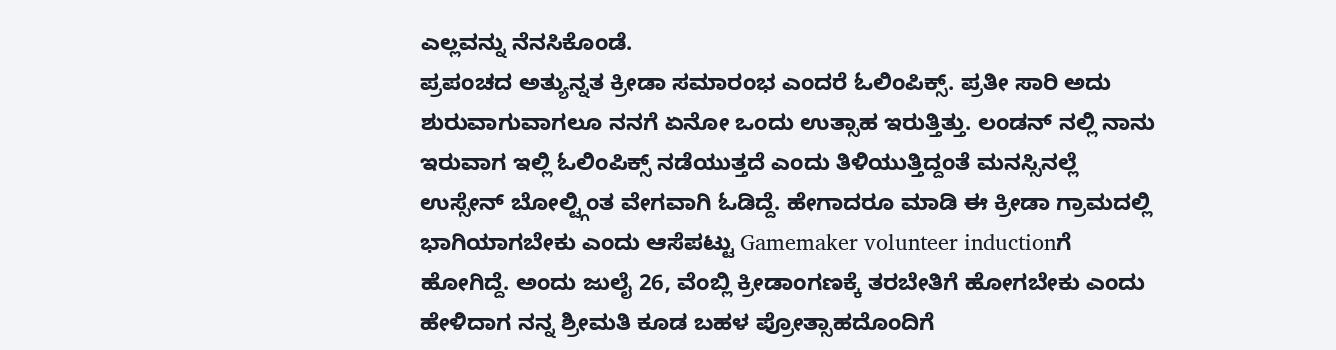ಎಲ್ಲವನ್ನು ನೆನಸಿಕೊಂಡೆ.
ಪ್ರಪಂಚದ ಅತ್ಯುನ್ನತ ಕ್ರೀಡಾ ಸಮಾರಂಭ ಎಂದರೆ ಓಲಿಂಪಿಕ್ಸ್. ಪ್ರತೀ ಸಾರಿ ಅದು ಶುರುವಾಗುವಾಗಲೂ ನನಗೆ ಏನೋ ಒಂದು ಉತ್ಸಾಹ ಇರುತ್ತಿತ್ತು. ಲಂಡನ್ ನಲ್ಲಿ ನಾನು ಇರುವಾಗ ಇಲ್ಲಿ ಓಲಿಂಪಿಕ್ಸ್ ನಡೆಯುತ್ತದೆ ಎಂದು ತಿಳಿಯುತ್ತಿದ್ದಂತೆ ಮನಸ್ಸಿನಲ್ಲೆ ಉಸ್ಸೇನ್ ಬೋಲ್ಟ್ಗಿಂತ ವೇಗವಾಗಿ ಓಡಿದ್ದೆ. ಹೇಗಾದರೂ ಮಾಡಿ ಈ ಕ್ರೀಡಾ ಗ್ರಾಮದಲ್ಲಿ ಭಾಗಿಯಾಗಬೇಕು ಎಂದು ಆಸೆಪಟ್ಟು Gamemaker volunteer inductionಗೆ ಹೋಗಿದ್ದೆ. ಅಂದು ಜುಲೈ 26, ವೆಂಬ್ಲಿ ಕ್ರೀಡಾಂಗಣಕ್ಕೆ ತರಬೇತಿಗೆ ಹೋಗಬೇಕು ಎಂದು ಹೇಳಿದಾಗ ನನ್ನ ಶ್ರೀಮತಿ ಕೂಡ ಬಹಳ ಪ್ರೋತ್ಸಾಹದೊಂದಿಗೆ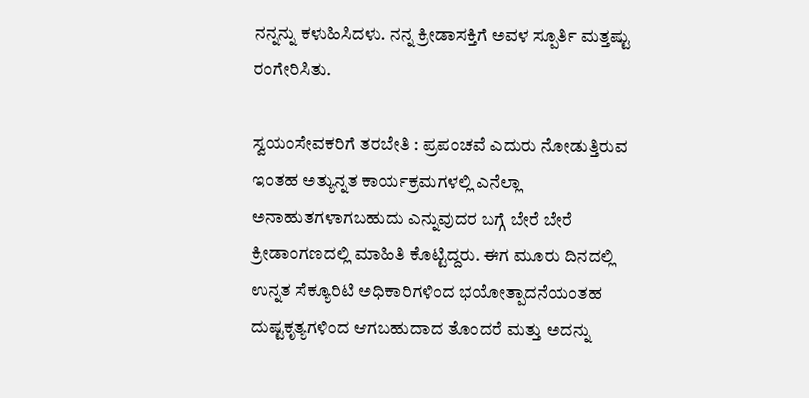ನನ್ನನ್ನು ಕಳುಹಿಸಿದಳು. ನನ್ನ ಕ್ರೀಡಾಸಕ್ತಿಗೆ ಅವಳ ಸ್ಪೂರ್ತಿ ಮತ್ತಷ್ಟು ರಂಗೇರಿಸಿತು.

ಸ್ವಯಂಸೇವಕರಿಗೆ ತರಬೇತಿ : ಪ್ರಪಂಚವೆ ಎದುರು ನೋಡುತ್ತಿರುವ ಇಂತಹ ಅತ್ಯುನ್ನತ ಕಾರ್ಯಕ್ರಮಗಳಲ್ಲಿ ಎನೆಲ್ಲಾ ಅನಾಹುತಗಳಾಗಬಹುದು ಎನ್ನುವುದರ ಬಗ್ಗೆ ಬೇರೆ ಬೇರೆ ಕ್ರೀಡಾಂಗಣದಲ್ಲಿ ಮಾಹಿತಿ ಕೊಟ್ಟಿದ್ದರು. ಈಗ ಮೂರು ದಿನದಲ್ಲಿ ಉನ್ನತ ಸೆಕ್ಯೂರಿಟಿ ಅಧಿಕಾರಿಗಳಿಂದ ಭಯೋತ್ಪಾದನೆಯಂತಹ ದುಷ್ಟಕೃತ್ಯಗಳಿಂದ ಆಗಬಹುದಾದ ತೊಂದರೆ ಮತ್ತು ಅದನ್ನು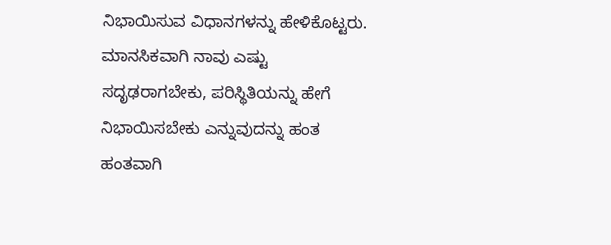ನಿಭಾಯಿಸುವ ವಿಧಾನಗಳನ್ನು ಹೇಳಿಕೊಟ್ಟರು. ಮಾನಸಿಕವಾಗಿ ನಾವು ಎಷ್ಟು ಸದೃಢರಾಗಬೇಕು, ಪರಿಸ್ಥಿತಿಯನ್ನು ಹೇಗೆ ನಿಭಾಯಿಸಬೇಕು ಎನ್ನುವುದನ್ನು ಹಂತ ಹಂತವಾಗಿ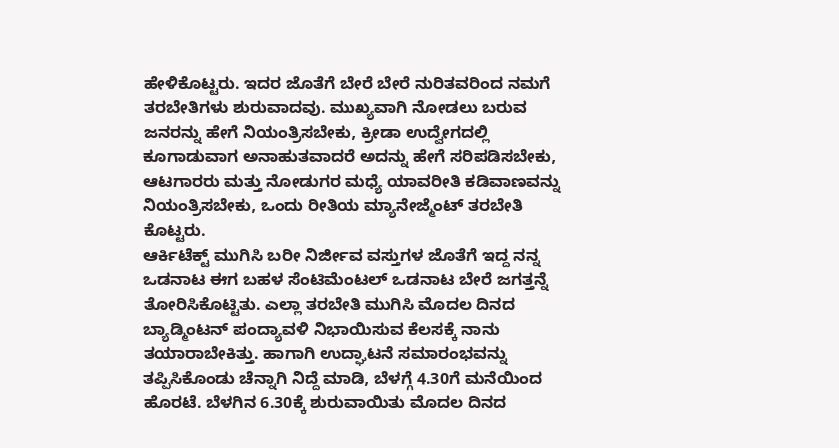ಹೇಳಿಕೊಟ್ಟರು. ಇದರ ಜೊತೆಗೆ ಬೇರೆ ಬೇರೆ ನುರಿತವರಿಂದ ನಮಗೆ ತರಬೇತಿಗಳು ಶುರುವಾದವು. ಮುಖ್ಯವಾಗಿ ನೋಡಲು ಬರುವ ಜನರನ್ನು ಹೇಗೆ ನಿಯಂತ್ರಿಸಬೇಕು, ಕ್ರೀಡಾ ಉದ್ವೇಗದಲ್ಲಿ ಕೂಗಾಡುವಾಗ ಅನಾಹುತವಾದರೆ ಅದನ್ನು ಹೇಗೆ ಸರಿಪಡಿಸಬೇಕು, ಆಟಗಾರರು ಮತ್ತು ನೋಡುಗರ ಮಧ್ಯೆ ಯಾವರೀತಿ ಕಡಿವಾಣವನ್ನು ನಿಯಂತ್ರಿಸಬೇಕು, ಒಂದು ರೀತಿಯ ಮ್ಯಾನೇಜ್ಮೆಂಟ್ ತರಬೇತಿ ಕೊಟ್ಟರು.
ಆರ್ಕಿಟೆಕ್ಟ್ ಮುಗಿಸಿ ಬರೀ ನಿರ್ಜೀವ ವಸ್ತುಗಳ ಜೊತೆಗೆ ಇದ್ದ ನನ್ನ ಒಡನಾಟ ಈಗ ಬಹಳ ಸೆಂಟಿಮೆಂಟಲ್ ಒಡನಾಟ ಬೇರೆ ಜಗತ್ತನ್ನೆ ತೋರಿಸಿಕೊಟ್ಟಿತು. ಎಲ್ಲಾ ತರಬೇತಿ ಮುಗಿಸಿ ಮೊದಲ ದಿನದ ಬ್ಯಾಡ್ಮಿಂಟನ್ ಪಂದ್ಯಾವಳಿ ನಿಭಾಯಿಸುವ ಕೆಲಸಕ್ಕೆ ನಾನು ತಯಾರಾಬೇಕಿತ್ತು. ಹಾಗಾಗಿ ಉದ್ಘಾಟನೆ ಸಮಾರಂಭವನ್ನು ತಪ್ಪಿಸಿಕೊಂಡು ಚೆನ್ನಾಗಿ ನಿದ್ದೆ ಮಾಡಿ, ಬೆಳಗ್ಗೆ 4.30ಗೆ ಮನೆಯಿಂದ ಹೊರಟೆ. ಬೆಳಗಿನ 6.30ಕ್ಕೆ ಶುರುವಾಯಿತು ಮೊದಲ ದಿನದ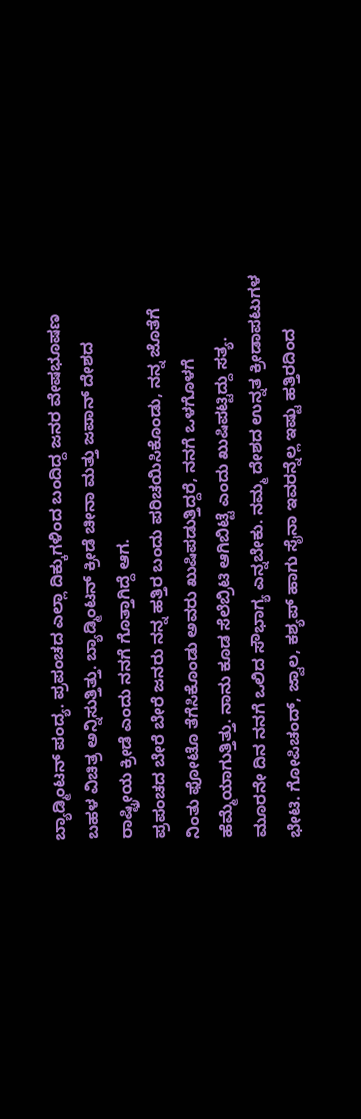ಬ್ಯಾಡ್ಮಿಂಟನ್ ಪಂದ್ಯ. ಪ್ರಪಂಚದ ಎಲ್ಲಾ ದಿಕ್ಕುಗಳಿಂದ ಬಂದಿದ್ದ ಜನರ ವೇಷಭೂಷಣ ಬಹಳ ವಿಚಿತ್ರ ಅನ್ನಿಸುತ್ತಿತ್ತು. ಬ್ಯಾಡ್ಮಿಂಟನ್ ಕ್ರೀಡೆ ಚೀನಾ ಮತ್ತು ಜಪಾನ್ ದೇಶದ ರಾಷ್ಟ್ರೀಯ ಕ್ರೀಡೆ ಎಂದು ನನಗೆ ಗೊತ್ತಾಗಿದ್ದೆ ಆಗ.
ಪ್ರಪಂಚದ ಬೇರೆ ಬೇರೆ ಜನರು ನನ್ನ ಹತ್ತಿರ ಬಂದು ಪರಿಚಯಿಸಿಕೊಂಡು, ನನ್ನ ಜೊತೆಗೆ ನಿಂತು ಫೋಟೊ ತೆಗೆಸಿಕೊಂಡು ಅವರು ಖುಷಿಪಡುತ್ತಿದ್ದರೆ, ನನಗೆ ಒಳಗೊಳಗೆ ಹೆಮ್ಮೆಯಾಗುತ್ತಿತ್ತು. ನಾನು ಕೂಡ ಸೆಲೆಬ್ರಿಟಿ ಆಗಿಬಿಟ್ಟೆ ಎಂದು ಖುಷಿಪಟ್ಟಿದ್ದು ಸತ್ಯ. ಮೂರನೇ ದಿನ ನನಗೆ ಒಲಿದ ಸೌಭಾಗ್ಯ ಎನ್ನಬೇಕು. ನಮ್ಮ ದೇಶದ ಉನ್ನತ ಕ್ರೀಡಾಪಟುಗಳ ಭೇಟಿ. ಗೋಪಿಚಂದ್, ಜ್ವಾಲ, ಕಶ್ಯಪ್ ಹಾಗು ಸೈನಾ ಇವರನ್ನೆಲ್ಲ ಇಷ್ಟು ಹತ್ತಿರದಿಂದ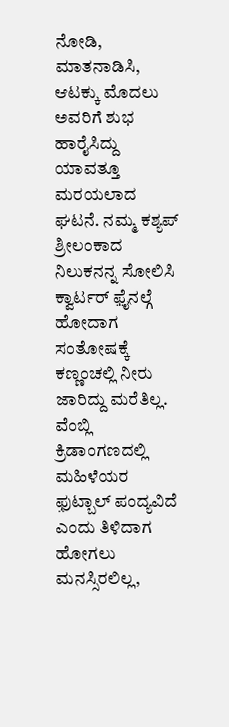ನೋಡಿ, ಮಾತನಾಡಿಸಿ, ಆಟಕ್ಕು ಮೊದಲು ಅವರಿಗೆ ಶುಭ ಹಾರೈಸಿದ್ದು ಯಾವತ್ತೂ ಮರಯಲಾದ ಘಟನೆ. ನಮ್ಮ ಕಶ್ಯಪ್ ಶ್ರೀಲಂಕಾದ ನಿಲುಕನನ್ನ ಸೋಲಿಸಿ ಕ್ವಾರ್ಟರ್ ಫ಼ೈನಲ್ಗೆ ಹೋದಾಗ ಸಂತೋಷಕ್ಕೆ ಕಣ್ಣಂಚಲ್ಲಿ ನೀರು ಜಾರಿದ್ದು ಮರೆತಿಲ್ಲ.
ವೆಂಬ್ಲಿ ಕ್ರಿಡಾಂಗಣದಲ್ಲಿ ಮಹಿಳೆಯರ ಫ಼ುಟ್ಬಾಲ್ ಪಂದ್ಯವಿದೆ ಎಂದು ತಿಳಿದಾಗ ಹೋಗಲು ಮನಸ್ಸಿರಲಿಲ್ಲ,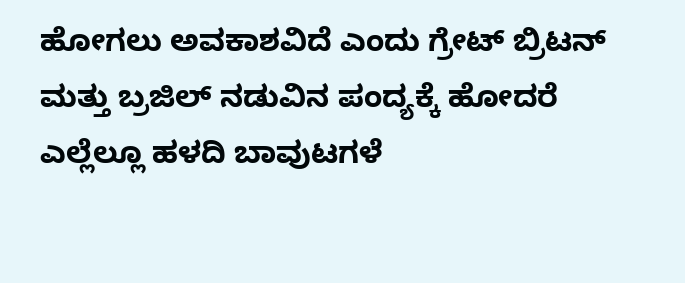ಹೋಗಲು ಅವಕಾಶವಿದೆ ಎಂದು ಗ್ರೇಟ್ ಬ್ರಿಟನ್ ಮತ್ತು ಬ್ರಜಿಲ್ ನಡುವಿನ ಪಂದ್ಯಕ್ಕೆ ಹೋದರೆ ಎಲ್ಲೆಲ್ಲೂ ಹಳದಿ ಬಾವುಟಗಳೆ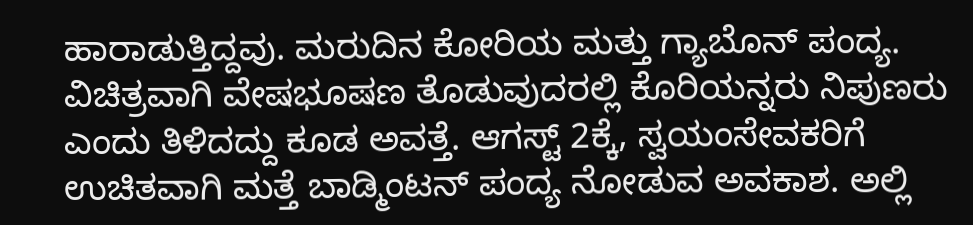ಹಾರಾಡುತ್ತಿದ್ದವು. ಮರುದಿನ ಕೋರಿಯ ಮತ್ತು ಗ್ಯಾಬೊನ್ ಪಂದ್ಯ. ವಿಚಿತ್ರವಾಗಿ ವೇಷಭೂಷಣ ತೊಡುವುದರಲ್ಲಿ ಕೊರಿಯನ್ನರು ನಿಪುಣರು ಎಂದು ತಿಳಿದದ್ದು ಕೂಡ ಅವತ್ತೆ. ಆಗಸ್ಟ್ 2ಕ್ಕೆ, ಸ್ವಯಂಸೇವಕರಿಗೆ ಉಚಿತವಾಗಿ ಮತ್ತೆ ಬಾಡ್ಮಿಂಟನ್ ಪಂದ್ಯ ನೋಡುವ ಅವಕಾಶ. ಅಲ್ಲಿ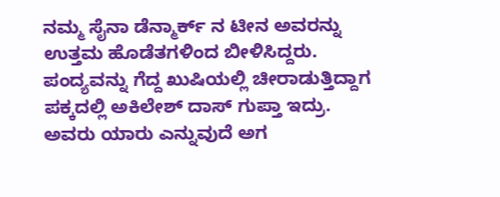ನಮ್ಮ ಸೈನಾ ಡೆನ್ಮಾರ್ಕ್ ನ ಟೀನ ಅವರನ್ನು ಉತ್ತಮ ಹೊಡೆತಗಳಿಂದ ಬೀಳಿಸಿದ್ದರು. ಪಂದ್ಯವನ್ನು ಗೆದ್ದ ಖುಷಿಯಲ್ಲಿ ಚೀರಾಡುತ್ತಿದ್ದಾಗ ಪಕ್ಕದಲ್ಲಿ ಅಕಿಲೇಶ್ ದಾಸ್ ಗುಪ್ತಾ ಇದ್ರು. ಅವರು ಯಾರು ಎನ್ನುವುದೆ ಅಗ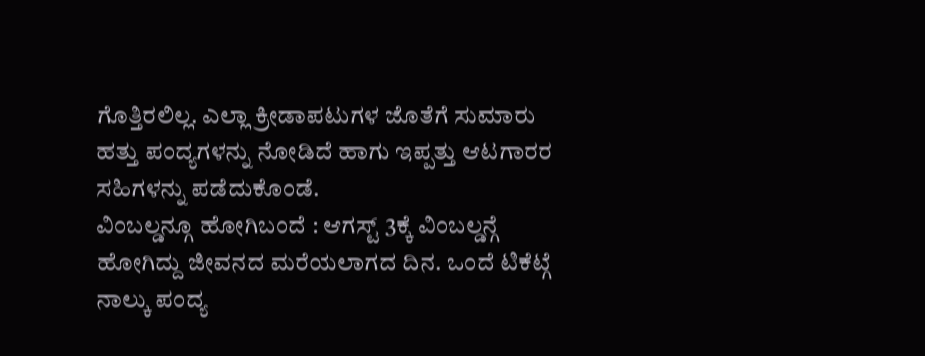ಗೊತ್ತಿರಲಿಲ್ಲ. ಎಲ್ಲಾ ಕ್ರೀಡಾಪಟುಗಳ ಜೊತೆಗೆ ಸುಮಾರು ಹತ್ತು ಪಂದ್ಯಗಳನ್ನು ನೋಡಿದೆ ಹಾಗು ಇಪ್ಪತ್ತು ಆಟಗಾರರ ಸಹಿಗಳನ್ನು ಪಡೆದುಕೊಂಡೆ.
ವಿಂಬಲ್ಡನ್ಗೂ ಹೋಗಿಬಂದೆ : ಆಗಸ್ಟ್ 3ಕ್ಕೆ ವಿಂಬಲ್ಡನ್ಗೆ ಹೋಗಿದ್ದು ಜೀವನದ ಮರೆಯಲಾಗದ ದಿನ. ಒಂದೆ ಟಿಕೆಟ್ಗೆ ನಾಲ್ಕು ಪಂದ್ಯ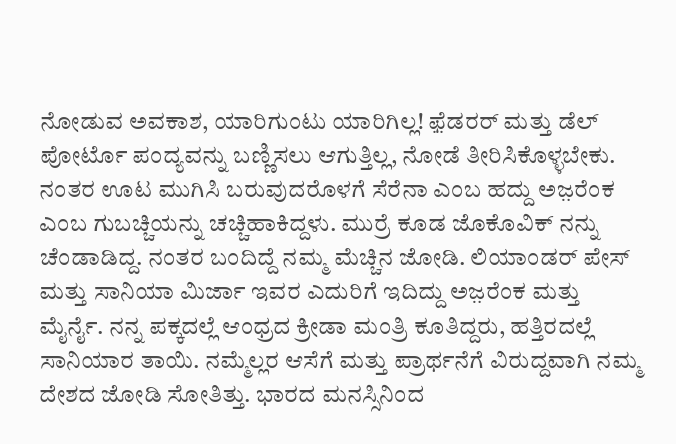ನೋಡುವ ಅವಕಾಶ, ಯಾರಿಗುಂಟು ಯಾರಿಗಿಲ್ಲ! ಫ಼ೆಡರರ್ ಮತ್ತು ಡೆಲ್ ಪೋರ್ಟೊ ಪಂದ್ಯವನ್ನು ಬಣ್ಣಿಸಲು ಆಗುತ್ತಿಲ್ಲ, ನೋಡೆ ತೀರಿಸಿಕೊಳ್ಳಬೇಕು. ನಂತರ ಊಟ ಮುಗಿಸಿ ಬರುವುದರೊಳಗೆ ಸೆರೆನಾ ಎಂಬ ಹದ್ದು ಅಜ಼ರೆಂಕ ಎಂಬ ಗುಬಚ್ಚಿಯನ್ನು ಚಚ್ಚಿಹಾಕಿದ್ದಳು. ಮುರ್ರೆ ಕೂಡ ಜೊಕೊವಿಕ್ ನನ್ನು ಚೆಂಡಾಡಿದ್ದ. ನಂತರ ಬಂದಿದ್ದೆ ನಮ್ಮ ಮೆಚ್ಚಿನ ಜೋಡಿ. ಲಿಯಾಂಡರ್ ಪೇಸ್ ಮತ್ತು ಸಾನಿಯಾ ಮಿರ್ಜಾ ಇವರ ಎದುರಿಗೆ ಇದಿದ್ದು ಅಜ಼ರೆಂಕ ಮತ್ತು ಮೈರ್ನೈ. ನನ್ನ ಪಕ್ಕದಲ್ಲೆ ಆಂಧ್ರದ ಕ್ರೀಡಾ ಮಂತ್ರಿ ಕೂತಿದ್ದರು, ಹತ್ತಿರದಲ್ಲೆ ಸಾನಿಯಾರ ತಾಯಿ. ನಮ್ಮೆಲ್ಲರ ಆಸೆಗೆ ಮತ್ತು ಪ್ರಾರ್ಥನೆಗೆ ವಿರುದ್ದವಾಗಿ ನಮ್ಮ ದೇಶದ ಜೋಡಿ ಸೋತಿತ್ತು. ಭಾರದ ಮನಸ್ಸಿನಿಂದ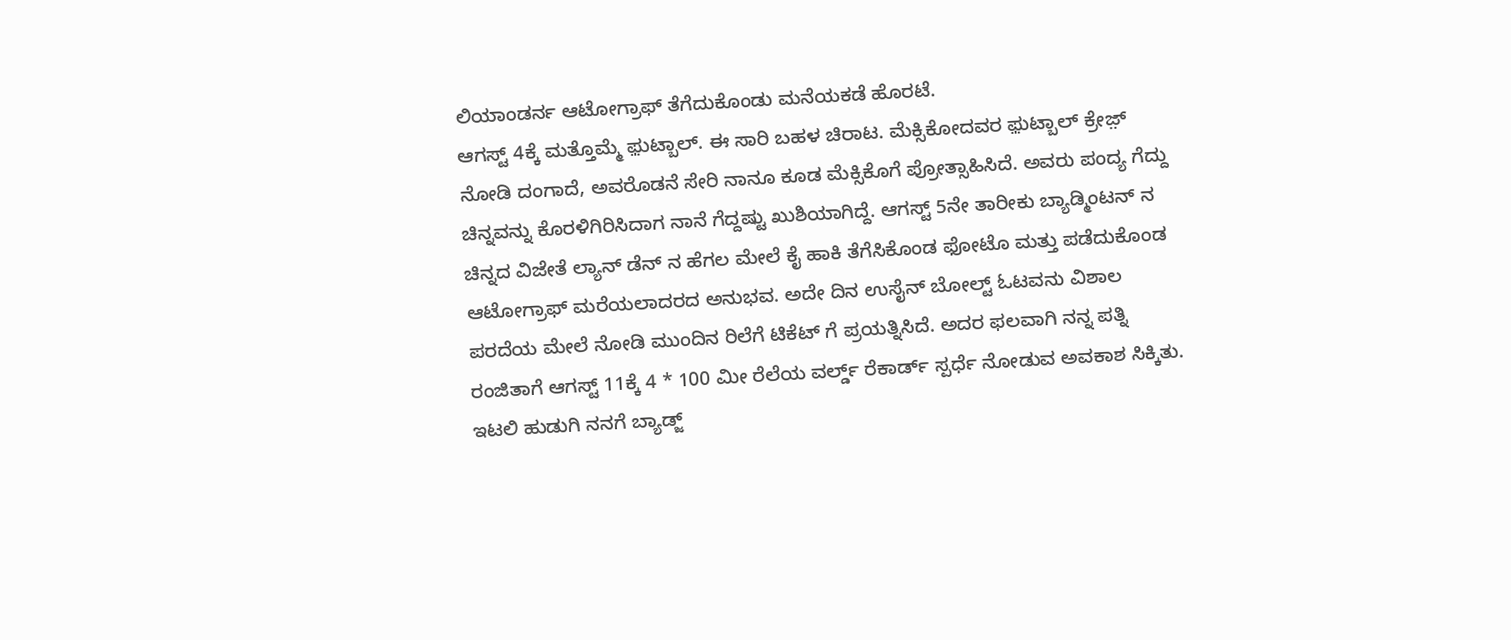ಲಿಯಾಂಡರ್ನ ಆಟೋಗ್ರಾಫ್ ತೆಗೆದುಕೊಂಡು ಮನೆಯಕಡೆ ಹೊರಟೆ.
ಆಗಸ್ಟ್ 4ಕ್ಕೆ ಮತ್ತೊಮ್ಮೆ ಫ಼ುಟ್ಬಾಲ್. ಈ ಸಾರಿ ಬಹಳ ಚಿರಾಟ. ಮೆಕ್ಸಿಕೋದವರ ಫ಼ುಟ್ಬಾಲ್ ಕ್ರೇಜ಼್ ನೋಡಿ ದಂಗಾದೆ, ಅವರೊಡನೆ ಸೇರಿ ನಾನೂ ಕೂಡ ಮೆಕ್ಸಿಕೊಗೆ ಪ್ರೋತ್ಸಾಹಿಸಿದೆ. ಅವರು ಪಂದ್ಯ ಗೆದ್ದು ಚಿನ್ನವನ್ನು ಕೊರಳಿಗಿರಿಸಿದಾಗ ನಾನೆ ಗೆದ್ದಷ್ಟು ಖುಶಿಯಾಗಿದ್ದೆ. ಆಗಸ್ಟ್ 5ನೇ ತಾರೀಕು ಬ್ಯಾಡ್ಮಿಂಟನ್ ನ ಚಿನ್ನದ ವಿಜೇತೆ ಲ್ಯಾನ್ ಡೆನ್ ನ ಹೆಗಲ ಮೇಲೆ ಕೈ ಹಾಕಿ ತೆಗೆಸಿಕೊಂಡ ಫೋಟೊ ಮತ್ತು ಪಡೆದುಕೊಂಡ ಆಟೋಗ್ರಾಫ್ ಮರೆಯಲಾದರದ ಅನುಭವ. ಅದೇ ದಿನ ಉಸೈನ್ ಬೋಲ್ಟ್ ಓಟವನು ವಿಶಾಲ ಪರದೆಯ ಮೇಲೆ ನೋಡಿ ಮುಂದಿನ ರಿಲೆಗೆ ಟಿಕೆಟ್ ಗೆ ಪ್ರಯತ್ನಿಸಿದೆ. ಅದರ ಫಲವಾಗಿ ನನ್ನ ಪತ್ನಿ ರಂಜಿತಾಗೆ ಆಗಸ್ಟ್ 11ಕ್ಕೆ 4 * 100 ಮೀ ರೆಲೆಯ ವರ್ಲ್ಡ್ ರೆಕಾರ್ಡ್ ಸ್ಪರ್ಧೆ ನೋಡುವ ಅವಕಾಶ ಸಿಕ್ಕಿತು.
ಇಟಲಿ ಹುಡುಗಿ ನನಗೆ ಬ್ಯಾಡ್ಜ್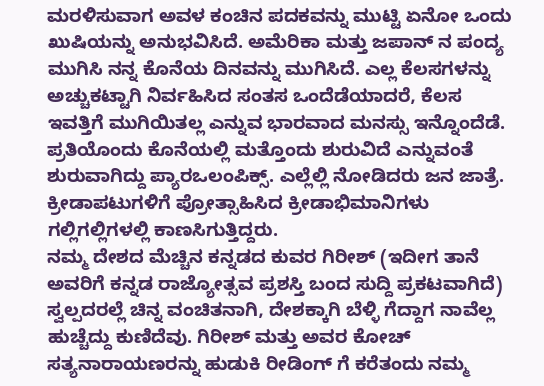ಮರಳಿಸುವಾಗ ಅವಳ ಕಂಚಿನ ಪದಕವನ್ನು ಮುಟ್ಟಿ ಏನೋ ಒಂದು ಖುಷಿಯನ್ನು ಅನುಭವಿಸಿದೆ. ಅಮೆರಿಕಾ ಮತ್ತು ಜಪಾನ್ ನ ಪಂದ್ಯ ಮುಗಿಸಿ ನನ್ನ ಕೊನೆಯ ದಿನವನ್ನು ಮುಗಿಸಿದೆ. ಎಲ್ಲ ಕೆಲಸಗಳನ್ನು ಅಚ್ಚುಕಟ್ಟಾಗಿ ನಿರ್ವಹಿಸಿದ ಸಂತಸ ಒಂದೆಡೆಯಾದರೆ, ಕೆಲಸ ಇವತ್ತಿಗೆ ಮುಗಿಯಿತಲ್ಲ ಎನ್ನುವ ಭಾರವಾದ ಮನಸ್ಸು ಇನ್ನೊಂದೆಡೆ. ಪ್ರತಿಯೊಂದು ಕೊನೆಯಲ್ಲಿ ಮತ್ತೊಂದು ಶುರುವಿದೆ ಎನ್ನುವಂತೆ ಶುರುವಾಗಿದ್ದು ಪ್ಯಾರಒಲಂಪಿಕ್ಸ್. ಎಲ್ಲೆಲ್ಲಿ ನೋಡಿದರು ಜನ ಜಾತ್ರೆ. ಕ್ರೀಡಾಪಟುಗಳಿಗೆ ಪ್ರೋತ್ಸಾಹಿಸಿದ ಕ್ರೀಡಾಭಿಮಾನಿಗಳು ಗಲ್ಲಿಗಲ್ಲಿಗಳಲ್ಲಿ ಕಾಣಸಿಗುತ್ತಿದ್ದರು.
ನಮ್ಮ ದೇಶದ ಮೆಚ್ಚಿನ ಕನ್ನಡದ ಕುವರ ಗಿರೀಶ್ (ಇದೀಗ ತಾನೆ ಅವರಿಗೆ ಕನ್ನಡ ರಾಜ್ಯೋತ್ಸವ ಪ್ರಶಸ್ತಿ ಬಂದ ಸುದ್ದಿ ಪ್ರಕಟವಾಗಿದೆ) ಸ್ವಲ್ಪದರಲ್ಲೆ ಚಿನ್ನ ವಂಚಿತನಾಗಿ, ದೇಶಕ್ಕಾಗಿ ಬೆಳ್ಳಿ ಗೆದ್ದಾಗ ನಾವೆಲ್ಲ ಹುಚ್ಚೆದ್ದು ಕುಣಿದೆವು. ಗಿರೀಶ್ ಮತ್ತು ಅವರ ಕೋಚ್ ಸತ್ಯನಾರಾಯಣರನ್ನು ಹುಡುಕಿ ರೀಡಿಂಗ್ ಗೆ ಕರೆತಂದು ನಮ್ಮ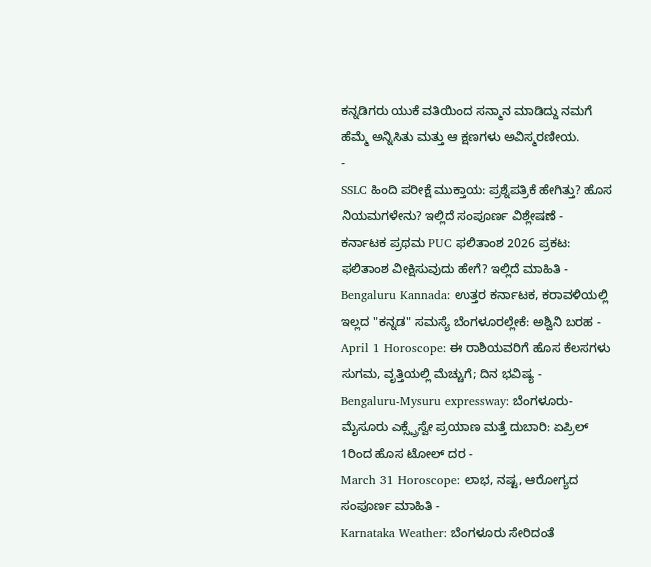ಕನ್ನಡಿಗರು ಯುಕೆ ವತಿಯಿಂದ ಸನ್ಮಾನ ಮಾಡಿದ್ದು ನಮಗೆ ಹೆಮ್ಮೆ ಅನ್ನಿಸಿತು ಮತ್ತು ಆ ಕ್ಷಣಗಳು ಅವಿಸ್ಮರಣೀಯ.
-
SSLC ಹಿಂದಿ ಪರೀಕ್ಷೆ ಮುಕ್ತಾಯ: ಪ್ರಶ್ನೆಪತ್ರಿಕೆ ಹೇಗಿತ್ತು? ಹೊಸ ನಿಯಮಗಳೇನು? ಇಲ್ಲಿದೆ ಸಂಪೂರ್ಣ ವಿಶ್ಲೇಷಣೆ -
ಕರ್ನಾಟಕ ಪ್ರಥಮ PUC ಫಲಿತಾಂಶ 2026 ಪ್ರಕಟ: ಫಲಿತಾಂಶ ವೀಕ್ಷಿಸುವುದು ಹೇಗೆ? ಇಲ್ಲಿದೆ ಮಾಹಿತಿ -
Bengaluru Kannada: ಉತ್ತರ ಕರ್ನಾಟಕ, ಕರಾವಳಿಯಲ್ಲಿ ಇಲ್ಲದ "ಕನ್ನಡ" ಸಮಸ್ಯೆ ಬೆಂಗಳೂರಲ್ಲೇಕೆ: ಅಶ್ವಿನಿ ಬರಹ -
April 1 Horoscope: ಈ ರಾಶಿಯವರಿಗೆ ಹೊಸ ಕೆಲಸಗಳು ಸುಗಮ, ವೃತ್ತಿಯಲ್ಲಿ ಮೆಚ್ಚುಗೆ; ದಿನ ಭವಿಷ್ಯ -
Bengaluru-Mysuru expressway: ಬೆಂಗಳೂರು-ಮೈಸೂರು ಎಕ್ಸ್ಪ್ರೆಸ್ವೇ ಪ್ರಯಾಣ ಮತ್ತೆ ದುಬಾರಿ: ಏಪ್ರಿಲ್ 1ರಿಂದ ಹೊಸ ಟೋಲ್ ದರ -
March 31 Horoscope: ಲಾಭ, ನಷ್ಟ, ಆರೋಗ್ಯದ ಸಂಪೂರ್ಣ ಮಾಹಿತಿ -
Karnataka Weather: ಬೆಂಗಳೂರು ಸೇರಿದಂತೆ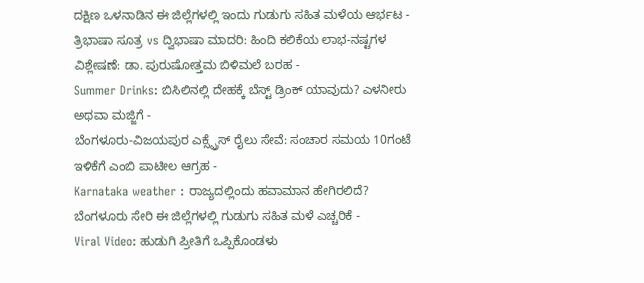ದಕ್ಷಿಣ ಒಳನಾಡಿನ ಈ ಜಿಲ್ಲೆಗಳಲ್ಲಿ ಇಂದು ಗುಡುಗು ಸಹಿತ ಮಳೆಯ ಆರ್ಭಟ -
ತ್ರಿಭಾಷಾ ಸೂತ್ರ vs ದ್ವಿಭಾಷಾ ಮಾದರಿ: ಹಿಂದಿ ಕಲಿಕೆಯ ಲಾಭ-ನಷ್ಟಗಳ ವಿಶ್ಲೇಷಣೆ: ಡಾ. ಪುರುಷೋತ್ತಮ ಬಿಳಿಮಲೆ ಬರಹ -
Summer Drinks: ಬಿಸಿಲಿನಲ್ಲಿ ದೇಹಕ್ಕೆ ಬೆಸ್ಟ್ ಡ್ರಿಂಕ್ ಯಾವುದು? ಎಳನೀರು ಅಥವಾ ಮಜ್ಜಿಗೆ -
ಬೆಂಗಳೂರು-ವಿಜಯಪುರ ಎಕ್ಸ್ಪ್ರೆಸ್ ರೈಲು ಸೇವೆ: ಸಂಚಾರ ಸಮಯ 10ಗಂಟೆ ಇಳಿಕೆಗೆ ಎಂಬಿ ಪಾಟೀಲ ಆಗ್ರಹ -
Karnataka weather : ರಾಜ್ಯದಲ್ಲಿಂದು ಹವಾಮಾನ ಹೇಗಿರಲಿದೆ? ಬೆಂಗಳೂರು ಸೇರಿ ಈ ಜಿಲ್ಲೆಗಳಲ್ಲಿ ಗುಡುಗು ಸಹಿತ ಮಳೆ ಎಚ್ಚರಿಕೆ -
Viral Video: ಹುಡುಗಿ ಪ್ರೀತಿಗೆ ಒಪ್ಪಿಕೊಂಡಳು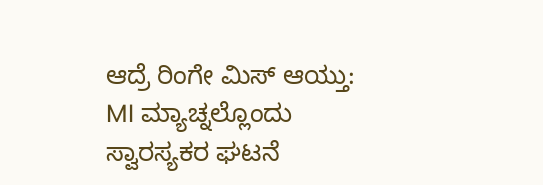ಆದ್ರೆ ರಿಂಗೇ ಮಿಸ್ ಆಯ್ತು: MI ಮ್ಯಾಚ್ನಲ್ಲೊಂದು ಸ್ವಾರಸ್ಯಕರ ಘಟನೆ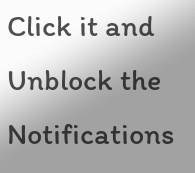Click it and Unblock the Notifications